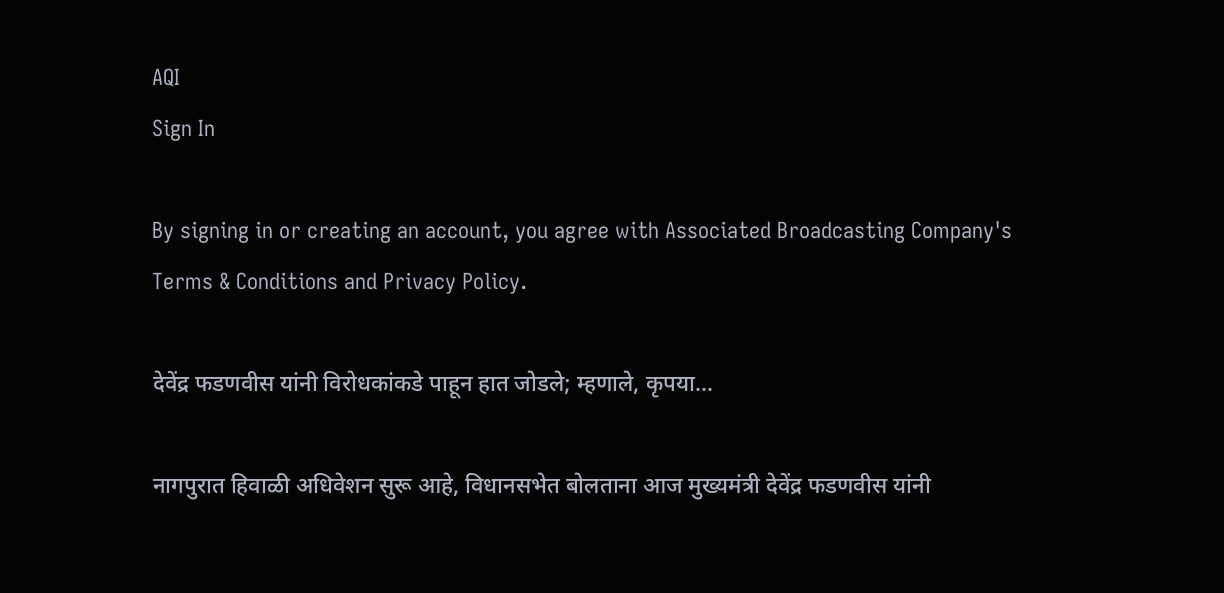AQI
Sign In

By signing in or creating an account, you agree with Associated Broadcasting Company's Terms & Conditions and Privacy Policy.

देवेंद्र फडणवीस यांनी विरोधकांकडे पाहून हात जोडले; म्हणाले, कृपया…

नागपुरात हिवाळी अधिवेशन सुरू आहे, विधानसभेत बोलताना आज मुख्यमंत्री देवेंद्र फडणवीस यांनी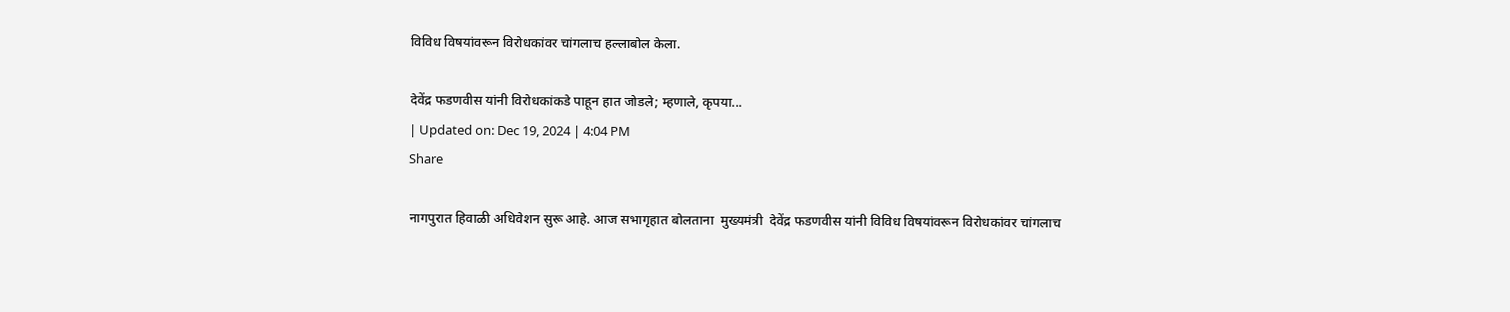विविध विषयांवरून विरोधकांवर चांगलाच हल्लाबोल केला.

देवेंद्र फडणवीस यांनी विरोधकांकडे पाहून हात जोडले; म्हणाले, कृपया...
| Updated on: Dec 19, 2024 | 4:04 PM
Share

नागपुरात हिवाळी अधिवेशन सुरू आहे. आज सभागृहात बोलताना  मुख्यमंत्री  देवेंद्र फडणवीस यांनी विविध विषयांवरून विरोधकांवर चांगलाच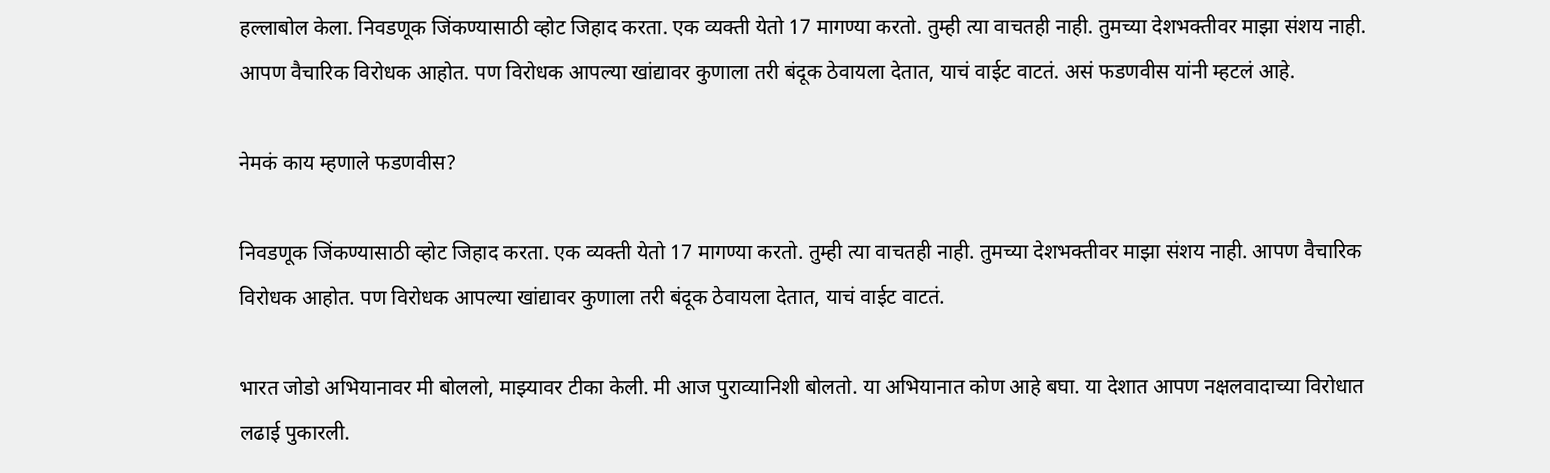हल्लाबोल केला. निवडणूक जिंकण्यासाठी व्होट जिहाद करता. एक व्यक्ती येतो 17 मागण्या करतो. तुम्ही त्या वाचतही नाही. तुमच्या देशभक्तीवर माझा संशय नाही. आपण वैचारिक विरोधक आहोत. पण विरोधक आपल्या खांद्यावर कुणाला तरी बंदूक ठेवायला देतात, याचं वाईट वाटतं. असं फडणवीस यांनी म्हटलं आहे.

नेमकं काय म्हणाले फडणवीस?

निवडणूक जिंकण्यासाठी व्होट जिहाद करता. एक व्यक्ती येतो 17 मागण्या करतो. तुम्ही त्या वाचतही नाही. तुमच्या देशभक्तीवर माझा संशय नाही. आपण वैचारिक विरोधक आहोत. पण विरोधक आपल्या खांद्यावर कुणाला तरी बंदूक ठेवायला देतात, याचं वाईट वाटतं.

भारत जोडो अभियानावर मी बोललो, माझ्यावर टीका केली. मी आज पुराव्यानिशी बोलतो. या अभियानात कोण आहे बघा. या देशात आपण नक्षलवादाच्या विरोधात लढाई पुकारली.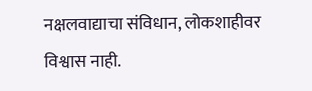नक्षलवाद्याचा संविधान, लोकशाहीवर विश्वास नाही.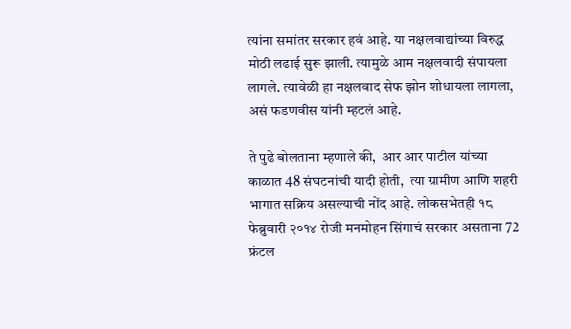त्यांना समांतर सरकार हवं आहे. या नक्षलवाद्यांच्या विरुद्ध मोठी लढाई सुरू झाली. त्यामुळे आम नक्षलवादी संपायला लागले. त्यावेळी हा नक्षलवाद सेफ झोन शोधायला लागला, असं फडणवीस यांनी म्हटलं आहे.

ते पुढे बोलताना म्हणाले की,  आर आर पाटील यांच्या काळात 48 संघटनांची यादी होती,  त्या ग्रामीण आणि शहरी भागात सक्रिय असल्याची नोंद आहे. लोकसभेतही १८ फेब्रुवारी २०१४ रोजी मनमोहन सिंगाचं सरकार असताना 72 फ्रंटल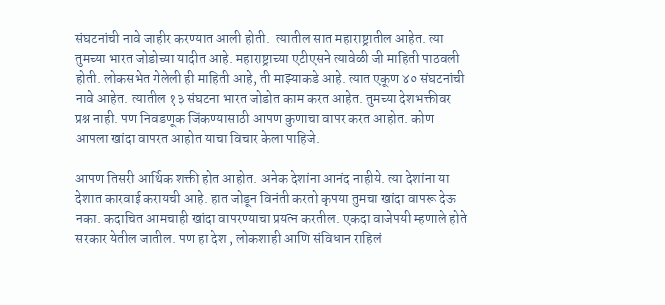संघटनांची नावे जाहीर करण्यात आली होती.  त्यातील सात महाराष्ट्रातील आहेत. त्या तुमच्या भारत जोडोच्या यादीत आहे. महाराष्ट्राच्या एटीएसने त्यावेळी जी माहिती पाठवली होती. लोकसभेत गेलेली ही माहिती आहे, ती माझ्याकडे आहे. त्यात एकूण ४० संघटनांची नावे आहेत. त्यातील १३ संघटना भारत जोडोत काम करत आहेत. तुमच्या देशभक्तीवर प्रश्न नाही. पण निवडणूक जिंकण्यासाठी आपण कुणाचा वापर करत आहोत. कोण आपला खांदा वापरत आहोत याचा विचार केला पाहिजे.

आपण तिसरी आर्थिक शक्ती होत आहोत. अनेक देशांना आनंद नाहीये. त्या देशांना या देशात कारवाई करायची आहे. हात जोडून विनंती करतो कृपया तुमचा खांदा वापरू देऊ नका. कदाचित आमचाही खांदा वापरण्याचा प्रयत्न करतील. एकदा वाजेपयी म्हणाले होते सरकार येतील जातील. पण हा देश , लोकशाही आणि संविधान राहिलं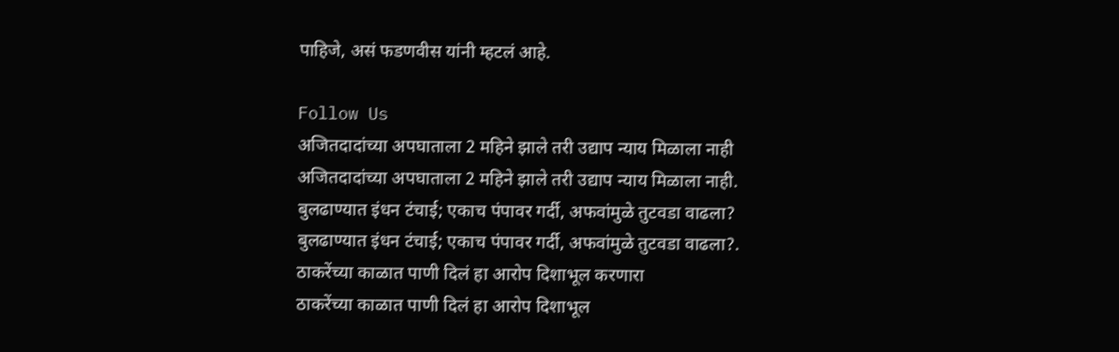पाहिजे, असं फडणवीस यांनी म्हटलं आहे.

Follow Us
अजितदादांच्या अपघाताला 2 महिने झाले तरी उद्याप न्याय मिळाला नाही
अजितदादांच्या अपघाताला 2 महिने झाले तरी उद्याप न्याय मिळाला नाही.
बुलढाण्यात इंधन टंचाई; एकाच पंपावर गर्दी, अफवांमुळे तुटवडा वाढला?
बुलढाण्यात इंधन टंचाई; एकाच पंपावर गर्दी, अफवांमुळे तुटवडा वाढला?.
ठाकरेंच्या काळात पाणी दिलं हा आरोप दिशाभूल करणारा
ठाकरेंच्या काळात पाणी दिलं हा आरोप दिशाभूल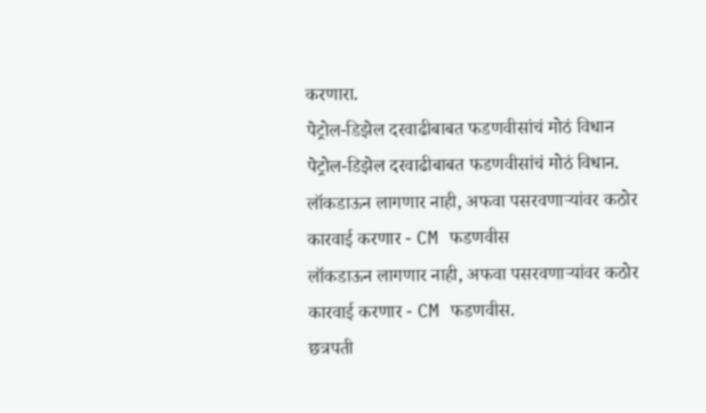करणारा.
पेट्रोल-डिझेल दरवाढीबाबत फडणवीसांचं मोठं विधान
पेट्रोल-डिझेल दरवाढीबाबत फडणवीसांचं मोठं विधान.
लॉकडाऊन लागणार नाही, अफवा पसरवणाऱ्यांवर कठोर कारवाई करणार - CM फडणवीस
लॉकडाऊन लागणार नाही, अफवा पसरवणाऱ्यांवर कठोर कारवाई करणार - CM फडणवीस.
छत्रपती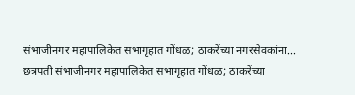संभाजीनगर महापालिकेत सभागृहात गोंधळ; ठाकरेंच्या नगरसेवकांना...
छत्रपती संभाजीनगर महापालिकेत सभागृहात गोंधळ; ठाकरेंच्या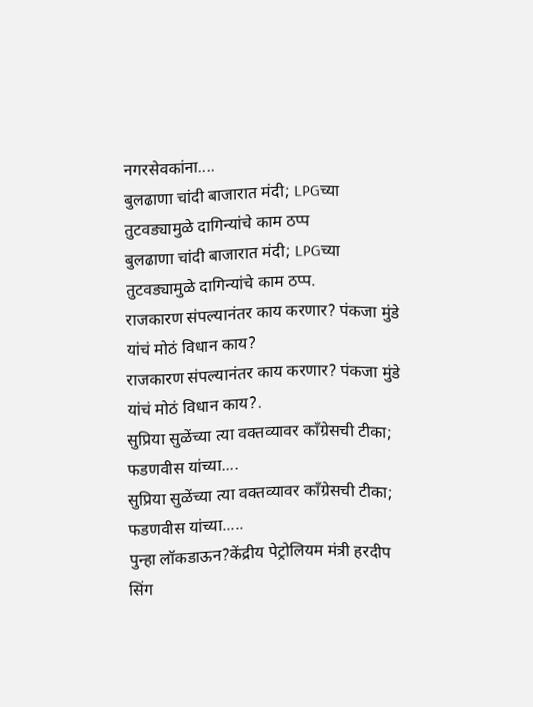नगरसेवकांना....
बुलढाणा चांदी बाजारात मंदी; LPGच्या तुटवड्यामुळे दागिन्यांचे काम ठप्प
बुलढाणा चांदी बाजारात मंदी; LPGच्या तुटवड्यामुळे दागिन्यांचे काम ठप्प.
राजकारण संपल्यानंतर काय करणार? पंकजा मुंडे यांचं मोठं विधान काय?
राजकारण संपल्यानंतर काय करणार? पंकजा मुंडे यांचं मोठं विधान काय?.
सुप्रिया सुळेंच्या त्या वक्तव्यावर काँग्रेसची टीका; फडणवीस यांच्या....
सुप्रिया सुळेंच्या त्या वक्तव्यावर काँग्रेसची टीका; फडणवीस यांच्या.....
पुन्हा लॉकडाऊन?केंद्रीय पेट्रोलियम मंत्री हरदीप सिंग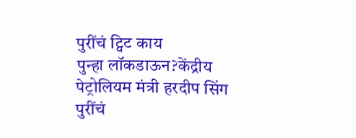पुरींचं ट्विट काय
पुन्हा लॉकडाऊन?केंद्रीय पेट्रोलियम मंत्री हरदीप सिंग पुरींचं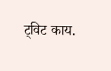ट्विट काय.